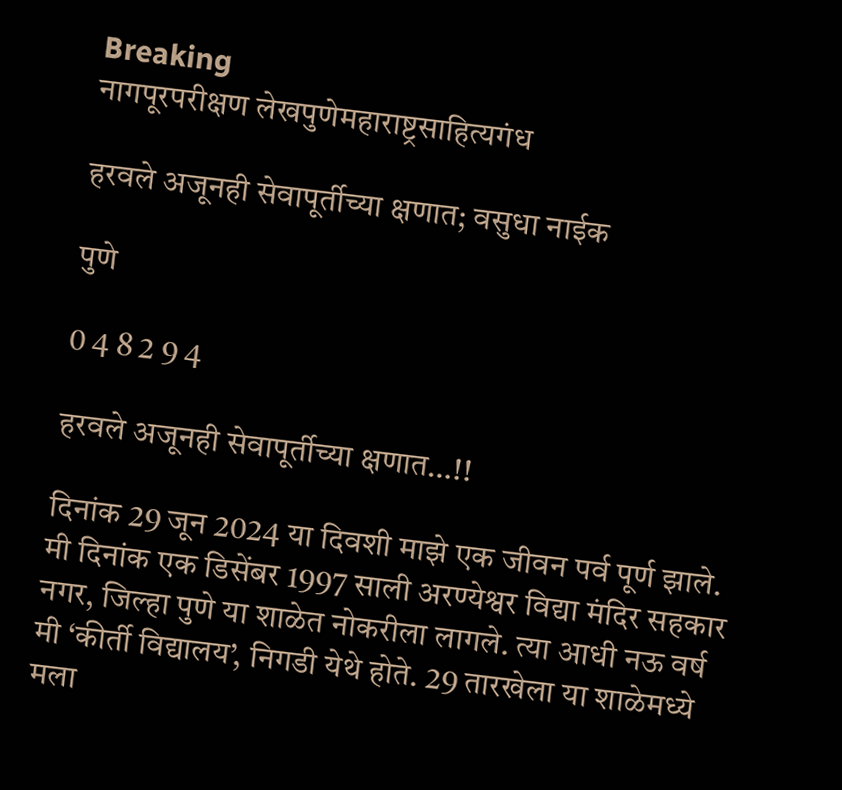Breaking
नागपूरपरीक्षण लेखपुणेमहाराष्ट्रसाहित्यगंध

हरवले अजूनही सेवापूर्तीच्या क्षणात; वसुधा नाईक

पुणे

0 4 8 2 9 4

हरवले अजूनही सेवापूर्तीच्या क्षणात…!!

दिनांक 29 जून 2024 या दिवशी माझे एक जीवन पर्व पूर्ण झाले. मी दिनांक एक डिसेंबर 1997 साली अरण्येश्वर विद्या मंदिर सहकार नगर, जिल्हा पुणे या शाळेत नोकरीला लागले. त्या आधी नऊ वर्ष मी ‘कीर्ती विद्यालय’, निगडी येथे होते. 29 तारखेला या शाळेमध्ये मला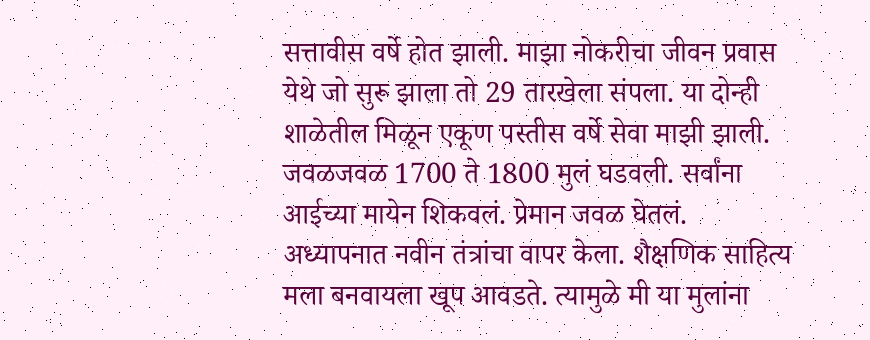सत्तावीस वर्षे होत झाली. माझा नोकरीचा जीवन प्रवास येथे जो सुरू झाला तो 29 तारखेला संपला. या दोन्ही शाळेतील मिळून एकूण पस्तीस वर्षे सेवा माझी झाली. जवळजवळ 1700 ते 1800 मुलं घडवली. सर्वांना आईच्या मायेन शिकवलं. प्रेमान जवळ घेतलं. अध्यापनात नवीन तंत्रांचा वापर केला. शैक्षणिक साहित्य मला बनवायला खूप आवडते. त्यामुळे मी या मुलांना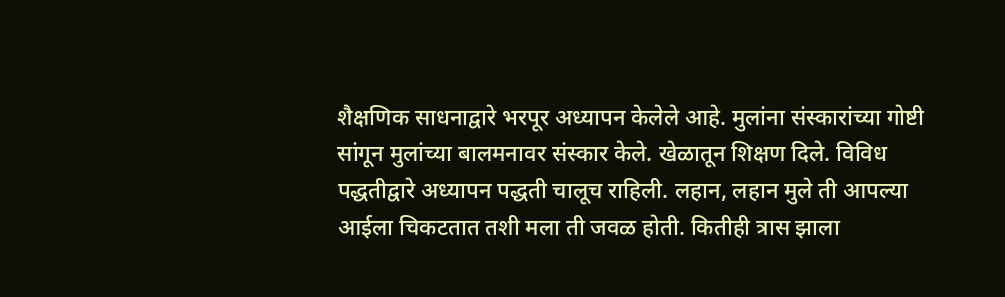शैक्षणिक साधनाद्वारे भरपूर अध्यापन केलेले आहे. मुलांना संस्कारांच्या गोष्टी सांगून मुलांच्या बालमनावर संस्कार केले. खेळातून शिक्षण दिले. विविध पद्धतीद्वारे अध्यापन पद्धती चालूच राहिली. लहान, लहान मुले ती आपल्या आईला चिकटतात तशी मला ती जवळ होती. कितीही त्रास झाला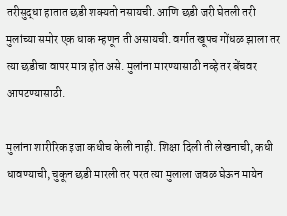तरीसुद्धा हातात छडी शक्यतो नसायची. आणि छडी जरी घेतली तरी मुलांच्या समोर एक धाक म्हणून ती असायची. वर्गात खूपच गोंधळ झाला तर त्या छडीचा वापर मात्र होत असे. मुलांना मारण्यासाठी नव्हे तर बेंचवर आपटण्यासाठी.

मुलांना शारीरिक इजा कधीच केली नाही. शिक्षा दिली ती लेखनाची, कधी धावण्याची, चुकून छडी मारली तर परत त्या मुलाला जवळ घेऊन मायेन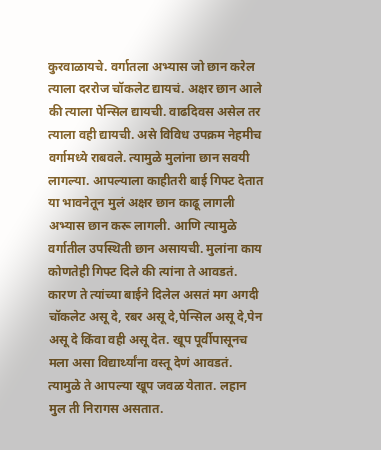कुरवाळायचे. वर्गातला अभ्यास जो छान करेल त्याला दररोज चॉकलेट द्यायचं. अक्षर छान आले की त्याला पेन्सिल द्यायची. वाढदिवस असेल तर त्याला वही द्यायची. असे विविध उपक्रम नेहमीच वर्गामध्ये राबवले. त्यामुळे मुलांना छान सवयी लागल्या. आपल्याला काहीतरी बाई गिफ्ट देतात या भावनेतून मुलं अक्षर छान काढू लागली अभ्यास छान करू लागली. आणि त्यामुळे वर्गातील उपस्थिती छान असायची. मुलांना काय कोणतेही गिफ्ट दिले की त्यांना ते आवडतं. कारण ते त्यांच्या बाईने दिलेल असतं मग अगदी चॉकलेट असू दे, रबर असू दे,पेन्सिल असू दे,पेन असू दे किंवा वही असू देत. खूप पूर्वीपासूनच मला असा विद्यार्थ्यांना वस्तू देणं आवडतं. त्यामुळे ते आपल्या खूप जवळ येतात. लहान मुल ती निरागस असतात.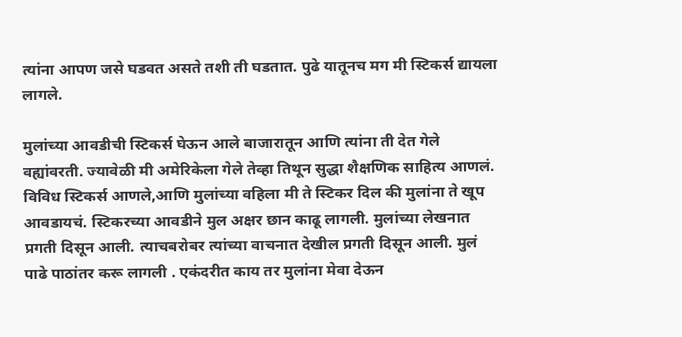त्यांना आपण जसे घडवत असते तशी ती घडतात. पुढे यातूनच मग मी स्टिकर्स द्यायला लागले.

मुलांच्या आवडीची स्टिकर्स घेऊन आले बाजारातून आणि त्यांना ती देत गेले वह्यांवरती. ज्यावेळी मी अमेरिकेला गेले तेव्हा तिथून सुद्धा शैक्षणिक साहित्य आणलं. विविध स्टिकर्स आणले,आणि मुलांच्या वहिला मी ते स्टिकर दिल की मुलांना ते खूप आवडायचं. स्टिकरच्या आवडीने मुल अक्षर छान काढू लागली. मुलांच्या लेखनात प्रगती दिसून आली. त्याचबरोबर त्यांच्या वाचनात देखील प्रगती दिसून आली. मुलं पाढे पाठांतर करू लागली . एकंदरीत काय तर मुलांना मेवा देऊन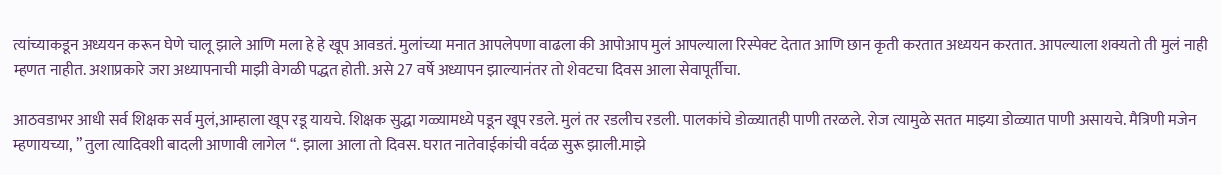त्यांच्याकडून अध्ययन करून घेणे चालू झाले आणि मला हे हे खूप आवडतं. मुलांच्या मनात आपलेपणा वाढला की आपोआप मुलं आपल्याला रिस्पेक्ट देतात आणि छान कृती करतात अध्ययन करतात. आपल्याला शक्यतो ती मुलं नाही म्हणत नाहीत. अशाप्रकारे जरा अध्यापनाची माझी वेगळी पद्धत होती. असे 27 वर्षे अध्यापन झाल्यानंतर तो शेवटचा दिवस आला सेवापूर्तीचा.

आठवडाभर आधी सर्व शिक्षक सर्व मुलं,आम्हाला खूप रडू यायचे. शिक्षक सुद्धा गळ्यामध्ये पडून खूप रडले. मुलं तर रडलीच रडली. पालकांचे डोळ्यातही पाणी तरळले. रोज त्यामुळे सतत माझ्या डोळ्यात पाणी असायचे. मैत्रिणी मजेन म्हणायच्या, ” तुला त्यादिवशी बादली आणावी लागेल “. झाला आला तो दिवस. घरात नातेवाईकांची वर्दळ सुरू झाली.माझे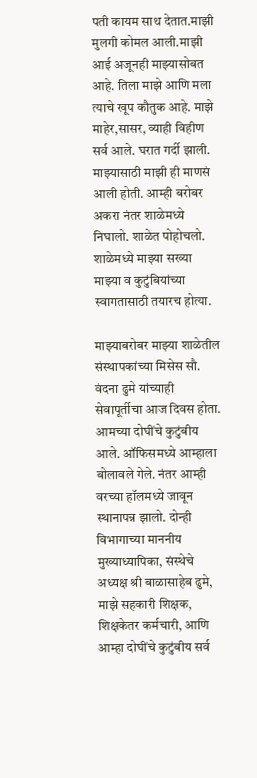पती कायम साथ देतात.माझी मुलगी कोमल आली.माझी आई अजूनही माझ्यासोबत आहे. तिला माझे आणि मला त्याचे खूप कौतुक आहे. माझे माहेर,सासर, व्याही विहीण सर्व आले. घरात गर्दी झाली. माझ्यासाठी माझी ही माणसं आली होती. आम्ही बरोबर अकरा नंतर शाळेमध्ये निघालो. शाळेत पोहोचलो. शाळेमध्ये माझ्या सख्या माझ्या व कुटुंबियांच्या स्वागतासाठी तयारच होत्या.

माझ्याबरोबर माझ्या शाळेतील संस्थापकांच्या मिसेस सौ. वंदना ढुमे यांच्याही सेवापूर्तीचा आज दिवस होता. आमच्या दोघींचे कुटुंबीय आले. ऑफिसमध्ये आम्हाला बोलावले गेले. नंतर आम्ही वरच्या हॉलमध्ये जावून स्थानापन्न झालो. दोन्ही विभागाच्या माननीय मुख्याध्यापिका, संस्थेचे अध्यक्ष श्री बाळासाहेब ढुमे, माझे सहकारी शिक्षक, शिक्षकेतर कर्मचारी, आणि आम्हा दोघींचे कुटुंबीय सर्व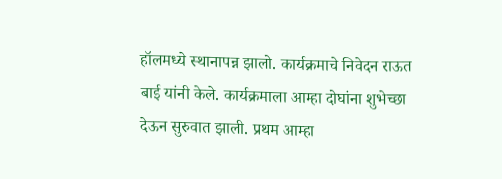हॉलमध्ये स्थानापन्न झालो. कार्यक्रमाचे निवेदन राऊत बाई यांनी केले. कार्यक्रमाला आम्हा दोघांना शुभेच्छा देऊन सुरुवात झाली. प्रथम आम्हा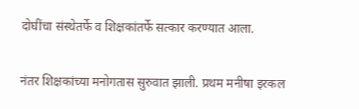दोघींचा संस्थेतर्फे व शिक्षकांतर्फे सत्कार करण्यात आला.

नंतर शिक्षकांच्या मनोगतास सुरुवात झाली. प्रथम मनीषा इरकल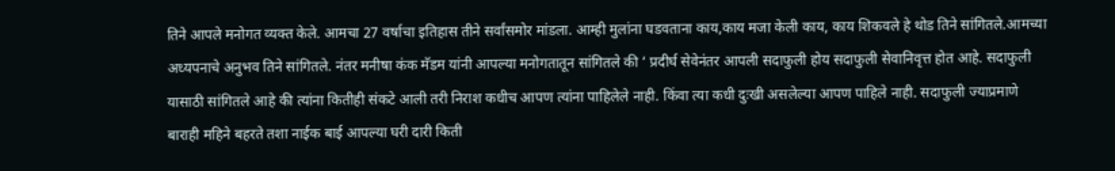तिने आपले मनोगत व्यक्त केले. आमचा 27 वर्षाचा इतिहास तीने सर्वांसमोर मांडला. आम्ही मुलांना घडवताना काय,काय मजा केली काय, काय शिकवले हे थोड तिने सांगितले.आमच्या अध्यपनाचे अनुभव तिने सांगितले. नंतर मनीषा कंक मॅडम यांनी आपल्या मनोगतातून सांगितले की ‘ प्रदीर्घ सेवेनंतर आपली सदाफुली होय सदाफुली सेवानिवृत्त होत आहे. सदाफुली यासाठी सांगितले आहे की त्यांना कितीही संकटे आली तरी निराश कधीच आपण त्यांना पाहिलेले नाही. किंवा त्या कधी दुःखी असलेल्या आपण पाहिले नाही. सदाफुली ज्याप्रमाणे बाराही महिने बहरते तशा नाईक बाई आपल्या घरी दारी किती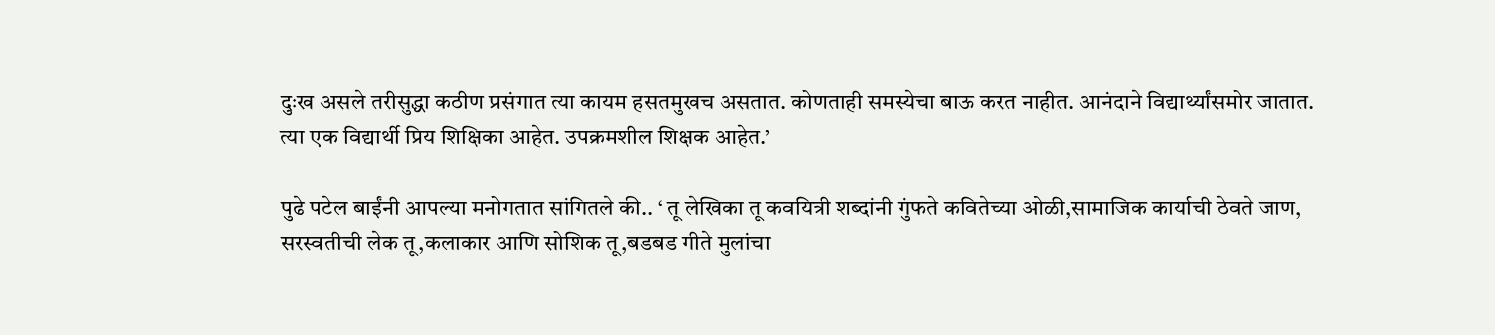दुःख असले तरीसुद्धा कठीण प्रसंगात त्या कायम हसतमुखच असतात. कोणताही समस्येचा बाऊ करत नाहीत. आनंदाने विद्यार्थ्यांसमोर जातात. त्या एक विद्यार्थी प्रिय शिक्षिका आहेत. उपक्रमशील शिक्षक आहेत.’

पुढे पटेल बाईंनी आपल्या मनोगतात सांगितले की.. ‘ तू लेखिका तू कवयित्री शब्दांनी गुंफते कवितेच्या ओळी,सामाजिक कार्याची ठेवते जाण, सरस्वतीची लेक तू,कलाकार आणि सोशिक तू,बडबड गीते मुलांचा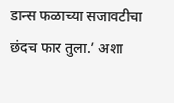डान्स फळाच्या सजावटीचा छंदच फार तुला.’ अशा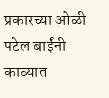प्रकारच्या ओळी पटेल बाईंनी काव्यात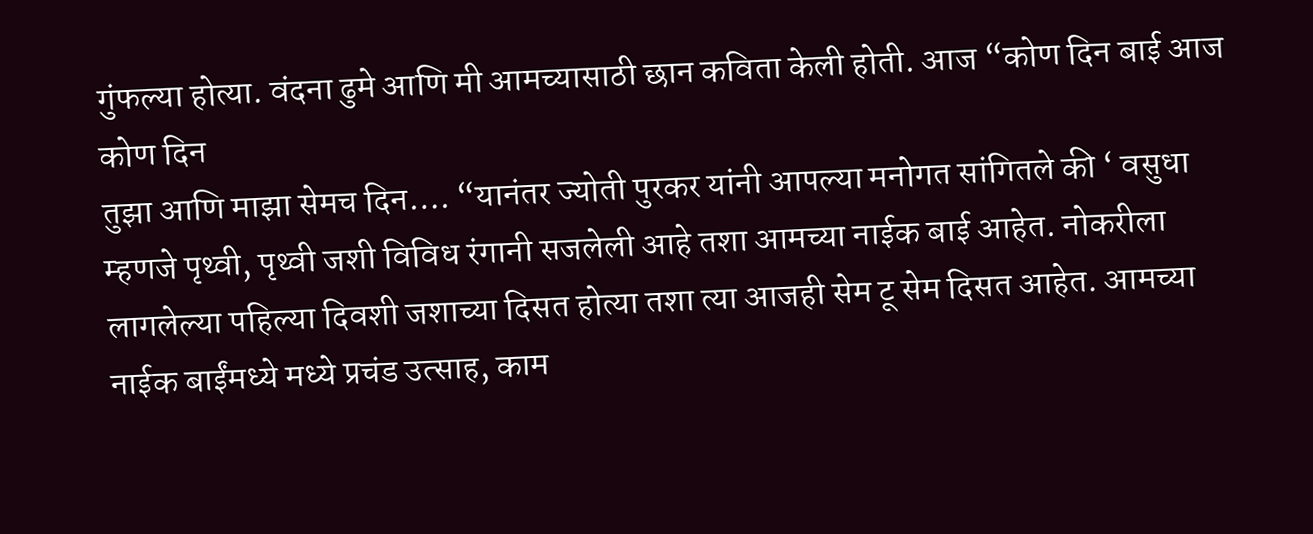गुंफल्या होत्या. वंदना ढुमे आणि मी आमच्यासाठी छान कविता केली होती. आज “कोण दिन बाई आज कोण दिन
तुझा आणि माझा सेमच दिन…. “यानंतर ज्योती पुरकर यांनी आपल्या मनोगत सांगितले की ‘ वसुधा म्हणजे पृथ्वी, पृथ्वी जशी विविध रंगानी सजलेली आहे तशा आमच्या नाईक बाई आहेत. नोकरीला लागलेल्या पहिल्या दिवशी जशाच्या दिसत होत्या तशा त्या आजही सेम टू सेम दिसत आहेत. आमच्या नाईक बाईंमध्ये मध्ये प्रचंड उत्साह, काम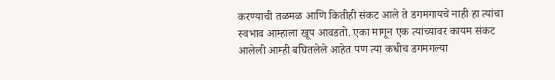करण्याची तळमळ आणि कितीही संकट आले ते डगमगायचे नाही हा त्यांचा स्वभाव आम्हाला खूप आवडतो. एका मागून एक त्यांच्यावर कायम संकट आलेली आम्ही बघितलेले आहेत पण त्या कधीच डगमगल्या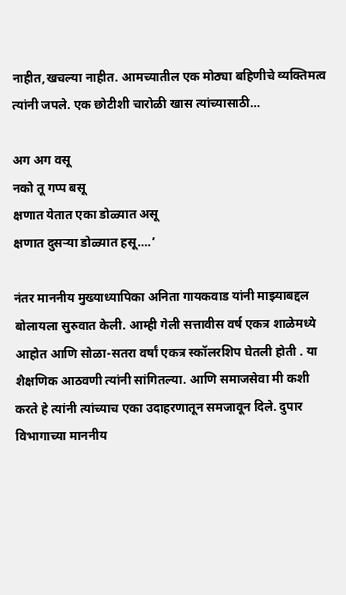नाहीत,खचल्या नाहीत. आमच्यातील एक मोठ्या बहिणीचे व्यक्तिमत्व त्यांनी जपले. एक छोटीशी चारोळी खास त्यांच्यासाठी…

अग अग वसू
नको तू गप्प बसू
क्षणात येतात एका डोळ्यात असू
क्षणात दुसऱ्या डोळ्यात हसू….’

नंतर माननीय मुख्याध्यापिका अनिता गायकवाड यांनी माझ्याबद्दल बोलायला सुरुवात केली. आम्ही गेली सत्तावीस वर्ष एकत्र शाळेमध्ये आहोत आणि सोळा-सतरा वर्षां एकत्र स्कॉलरशिप घेतली होती . या शैक्षणिक आठवणी त्यांनी सांगितल्या. आणि समाजसेवा मी कशी करते हे त्यांनी त्यांच्याच एका उदाहरणातून समजावून दिले. दुपार विभागाच्या माननीय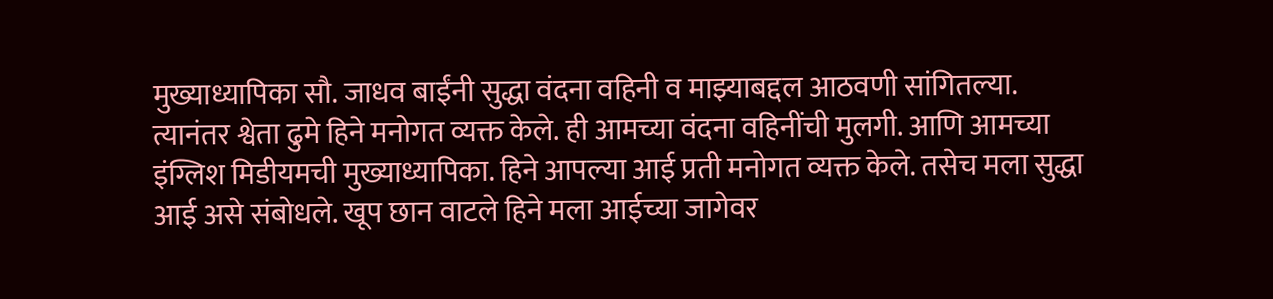मुख्याध्यापिका सौ. जाधव बाईंनी सुद्धा वंदना वहिनी व माझ्याबद्दल आठवणी सांगितल्या.
त्यानंतर श्वेता ढुमे हिने मनोगत व्यक्त केले. ही आमच्या वंदना वहिनींची मुलगी. आणि आमच्या इंग्लिश मिडीयमची मुख्याध्यापिका. हिने आपल्या आई प्रती मनोगत व्यक्त केले. तसेच मला सुद्धा आई असे संबोधले. खूप छान वाटले हिने मला आईच्या जागेवर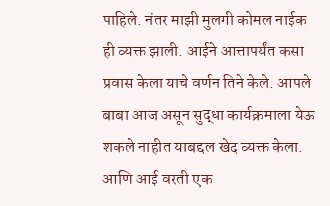पाहिले. नंतर माझी मुलगी कोमल नाईक ही व्यक्त झाली. आईने आत्तापर्यंत कसा प्रवास केला याचे वर्णन तिने केले. आपले बाबा आज असून सुद्धा कार्यक्रमाला येऊ शकले नाहीत याबद्दल खेद व्यक्त केला. आणि आई वरती एक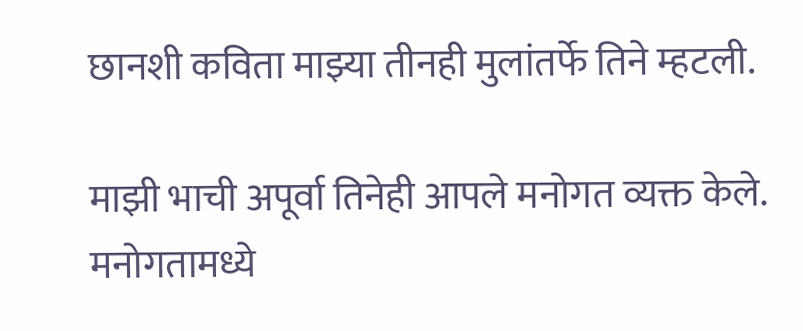छानशी कविता माझ्या तीनही मुलांतर्फे तिने म्हटली.

माझी भाची अपूर्वा तिनेही आपले मनोगत व्यक्त केले. मनोगतामध्ये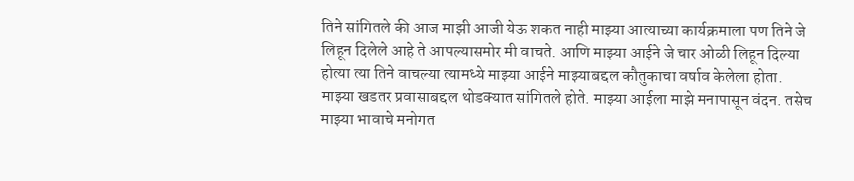तिने सांगितले की आज माझी आजी येऊ शकत नाही माझ्या आत्याच्या कार्यक्रमाला पण तिने जे लिहून दिलेले आहे ते आपल्यासमोर मी वाचते. आणि माझ्या आईने जे चार ओळी लिहून दिल्या होत्या त्या तिने वाचल्या त्यामध्ये माझ्या आईने माझ्याबद्दल कौतुकाचा वर्षाव केलेला होता. माझ्या खडतर प्रवासाबद्दल थोडक्यात सांगितले होते. माझ्या आईला माझे मनापासून वंदन. तसेच माझ्या भावाचे मनोगत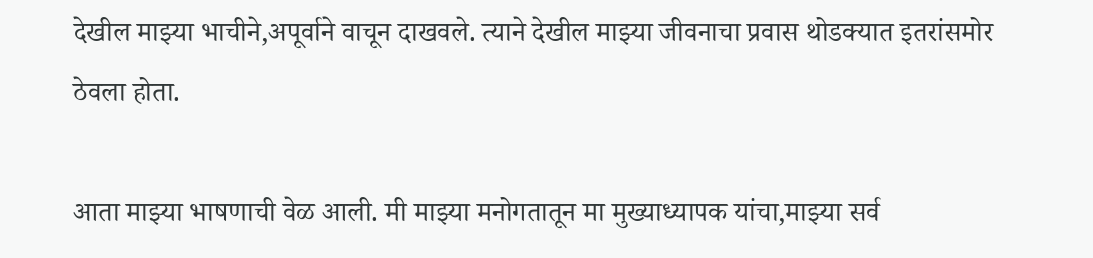देखील माझ्या भाचीने,अपूर्वाने वाचून दाखवले. त्याने देखील माझ्या जीवनाचा प्रवास थोडक्यात इतरांसमोर ठेवला होता.

आता माझ्या भाषणाची वेळ आली. मी माझ्या मनोगतातून मा मुख्याध्यापक यांचा,माझ्या सर्व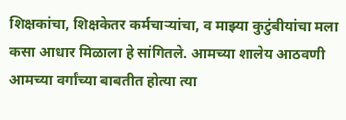शिक्षकांचा, शिक्षकेतर कर्मचाऱ्यांचा, व माझ्या कुटुंबीयांचा मला कसा आधार मिळाला हे सांगितले. आमच्या शालेय आठवणी आमच्या वर्गांच्या बाबतीत होत्या त्या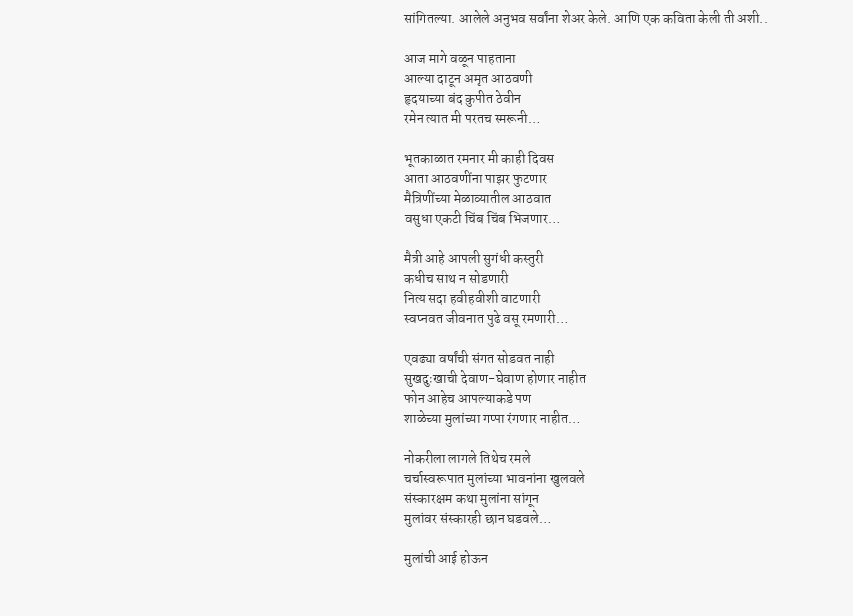सांगितल्या. आलेले अनुभव सर्वांना शेअर केले. आणि एक कविता केली ती अशी..

आज मागे वळून पाहताना
आल्या दाटून अमृत आठवणी
हृदयाच्या बंद कुपीत ठेवीन
रमेन त्यात मी परतच स्मरूनी…

भूतकाळात रमनार मी काही दिवस
आता आठवणींना पाझर फुटणार
मैत्रिणींच्या मेळाव्यातील आठवात
वसुधा एकटी चिंब चिंब भिजणार…

मैत्री आहे आपली सुगंधी कस्तुरी
कधीच साथ न सोडणारी
नित्य सदा हवीहवीशी वाटणारी
स्वप्नवत जीवनात पुढे वसू रमणारी…

एवढ्या वर्षांची संगत सोडवत नाही
सुखदुःखाची देवाण-घेवाण होणार नाहीत
फोन आहेच आपल्याकडे पण
शाळेच्या मुलांच्या गप्पा रंगणार नाहीत…

नोकरीला लागले तिथेच रमले
चर्चास्वरूपात मुलांच्या भावनांना खुलवले
संस्कारक्षम कथा मुलांना सांगून
मुलांवर संस्कारही छान घडवले…

मुलांची आई होऊन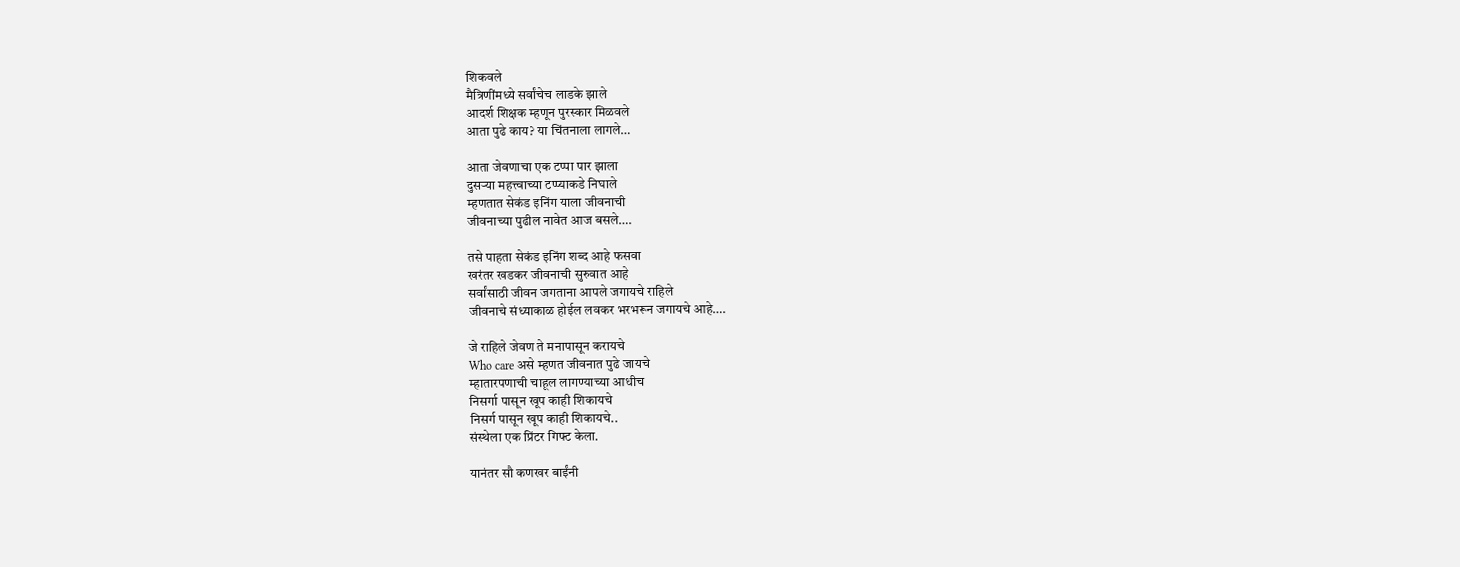शिकवले
मैत्रिणींमध्ये सर्वांचेच लाडके झाले
आदर्श शिक्षक म्हणून पुरस्कार मिळवले
आता पुढे काय? या चिंतनाला लागले…

आता जेवणाचा एक टप्पा पार झाला
दुसऱ्या महत्त्वाच्या टप्प्याकडे निघाले
म्हणतात सेकंड इनिंग याला जीवनाची
जीवनाच्या पुढील नावेत आज बसले….

तसे पाहता सेकंड इनिंग शब्द आहे फसवा
खरंतर खडकर जीवनाची सुरुवात आहे
सर्वांसाठी जीवन जगताना आपले जगायचे राहिले
जीवनाचे संध्याकाळ होईल लवकर भरभरून जगायचे आहे….

जे राहिले जेवण ते मनापासून करायचे
Who care असे म्हणत जीवनात पुढे जायचे
म्हातारपणाची चाहूल लागण्याच्या आधीच
निसर्गा पासून खूप काही शिकायचे
निसर्ग पासून खूप काही शिकायचे..
संस्थेला एक प्रिंटर गिफ्ट केला.

यानंतर सौ कणखर बाईंनी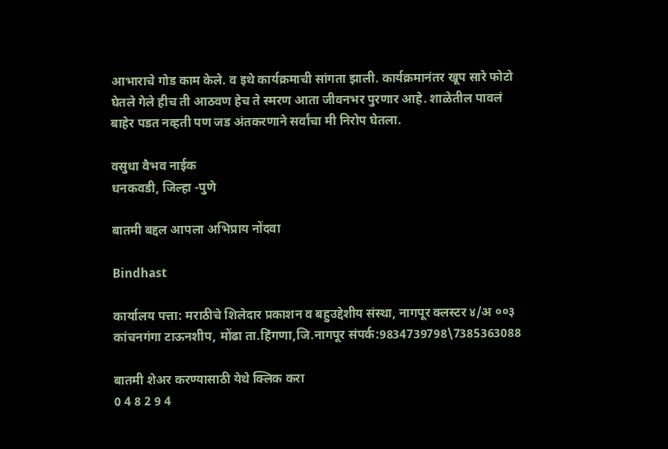आभाराचे गोड काम केले. व इथे कार्यक्रमाची सांगता झाली. कार्यक्रमानंतर खूप सारे फोटो घेतले गेले हीच ती आठवण हेच ते स्मरण आता जीवनभर पुरणार आहे. शाळेतील पावलं बाहेर पडत नव्हती पण जड अंतकरणाने सर्वांचा मी निरोप घेतला.

वसुधा वैभव नाईक
धनकवडी, जिल्हा -पुणे

बातमी बद्दल आपला अभिप्राय नोंदवा

Bindhast

कार्यालय पत्ता: मराठीचे शिलेदार प्रकाशन व बहुउद्देशीय संस्था, नागपूर क्लस्टर ४/अ ००३ कांचनगंगा टाऊनशीप, मोंढा ता.हिंगणा,जि.नागपूर संपर्क:9834739798\7385363088

बातमी शेअर करण्यासाठी येथे क्लिक करा
0 4 8 2 9 4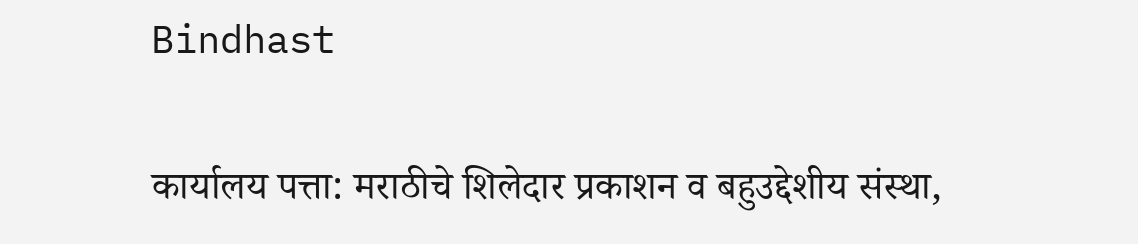Bindhast

कार्यालय पत्ता: मराठीचे शिलेदार प्रकाशन व बहुउद्देशीय संस्था,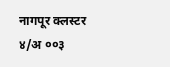नागपूर क्लस्टर ४/अ ००३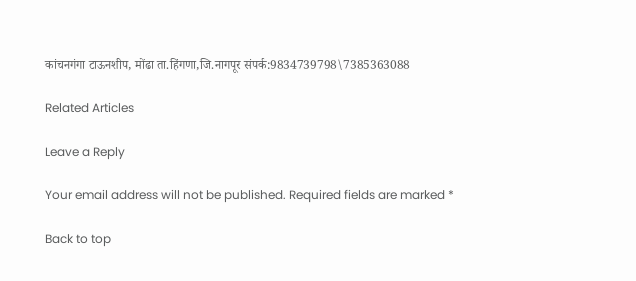कांचनगंगा टाऊनशीप, मोंढा ता.हिंगणा,जि.नागपूर संपर्क:9834739798\7385363088

Related Articles

Leave a Reply

Your email address will not be published. Required fields are marked *

Back to top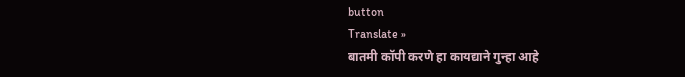button
Translate »
बातमी कॉपी करणे हा कायद्याने गुन्हा आहे